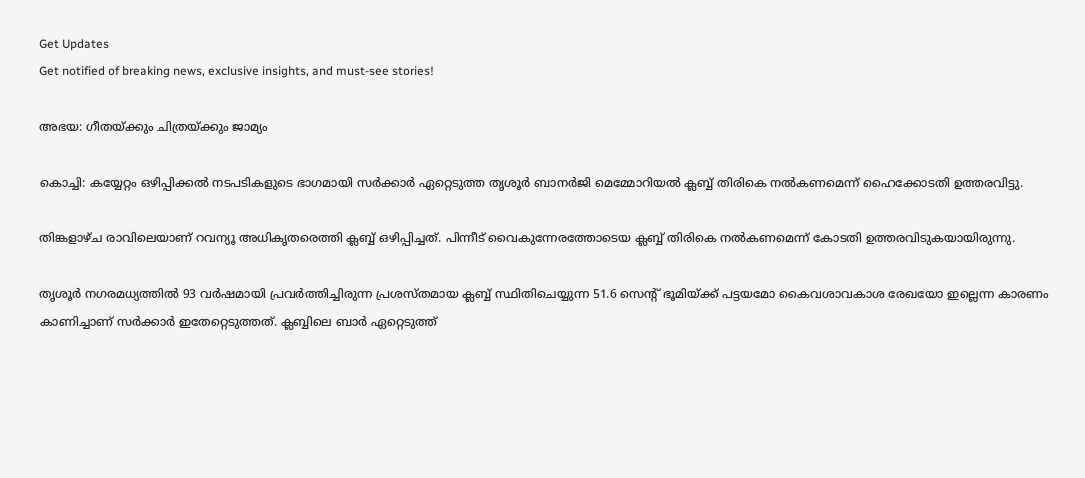Get Updates
Get notified of breaking news, exclusive insights, and must-see stories!

അഭയ: ഗീതയ്‌ക്കും ചിത്രയ്‌ക്കും ജാമ്യം

കൊച്ചി: കയ്യേറ്റം ഒഴിപ്പിക്കല്‍ നടപടികളുടെ ഭാഗമായി സര്‍ക്കാര്‍ ഏറ്റെടുത്ത തൃശൂര്‍ ബാനര്‍ജി മെമ്മോറിയല്‍ ക്ലബ്ബ് തിരികെ നല്‍കണമെന്ന്‌ ഹൈക്കോടതി ഉത്തരവിട്ടു.

തിങ്കളാഴ്ച രാവിലെയാണ് റവന്യൂ അധികൃതരെത്തി ക്ലബ്ബ് ഒഴിപ്പിച്ചത്. പിന്നീട് വൈകുന്നേരത്തോടെയ ക്ലബ്ബ് തിരികെ നല്‍കണമെന്ന് കോടതി ഉത്തരവിടുകയായിരുന്നു.

തൃശൂര്‍ നഗരമധ്യത്തില്‍ 93 വര്‍ഷമായി പ്രവര്‍ത്തിച്ചിരുന്ന പ്രശസ്‌തമായ ക്ലബ്ബ് സ്ഥിതിചെയ്യുന്ന 51.6 സെന്റ്‌ ഭൂമിയ്ക്ക് പട്ടയമോ കൈവശാവകാശ രേഖയോ ഇല്ലെന്ന കാരണം കാണിച്ചാണ് സര്‍ക്കാര്‍ ഇതേറ്റെടുത്തത്. ക്ലബ്ബിലെ ബാര്‍ ഏറ്റെടുത്ത്‌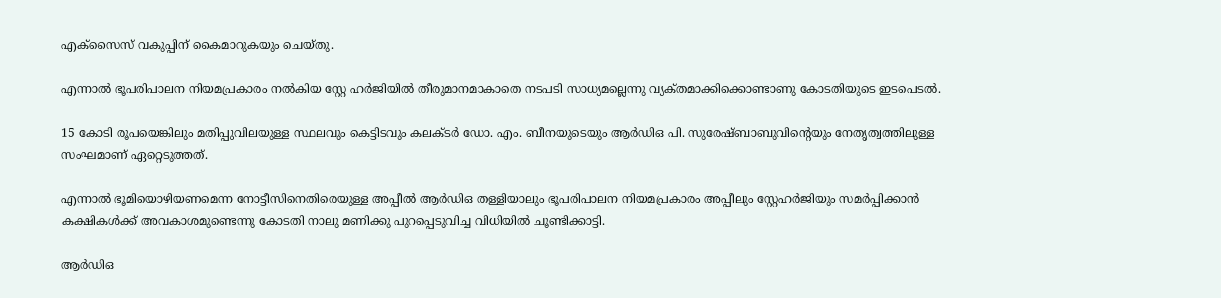എക്സൈസ്‌ വകുപ്പിന് കൈമാറുകയും ചെയ്‌തു.

എന്നാല്‍ ഭൂപരിപാലന നിയമപ്രകാരം നല്‍കിയ സ്റ്റേ ഹര്‍ജിയില്‍ തീരുമാനമാകാതെ നടപടി സാധ്യമല്ലെന്നു വ്യക്‌തമാക്കിക്കൊണ്ടാണു കോടതിയുടെ ഇടപെടല്‍.

15 കോടി രൂപയെങ്കിലും മതിപ്പുവിലയുള്ള സ്ഥലവും കെട്ടിടവും കലക്ടര്‍ ഡോ. എം. ബീനയുടെയും ആര്‍ഡിഒ പി. സുരേഷ്ബാബുവിന്റെയും നേതൃത്വത്തിലുള്ള സംഘമാണ്‌ ഏറ്റെടുത്തത്‌.

എന്നാല്‍ ഭൂമിയൊഴിയണമെന്ന നോട്ടീസിനെതിരെയുള്ള അപ്പീല്‍ ആര്‍ഡിഒ തള്ളിയാലും ഭൂപരിപാലന നിയമപ്രകാരം അപ്പീലും സ്റ്റേഹര്‍ജിയും സമര്‍പ്പിക്കാന്‍ കക്ഷികള്‍ക്ക്‌ അവകാശമുണ്ടെന്നു കോടതി നാലു മണിക്കു പുറപ്പെടുവിച്ച വിധിയില്‍ ചൂണ്ടിക്കാട്ടി.

ആര്‍ഡിഒ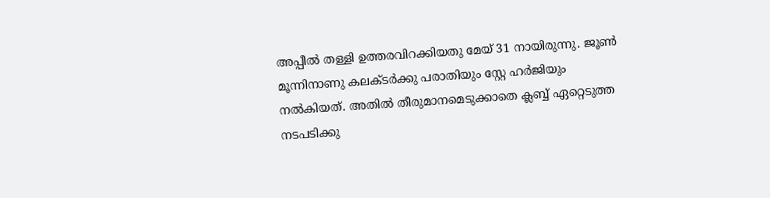അപ്പീല്‍ തള്ളി ഉത്തരവിറക്കിയതു മേയ്‌ 31 നായിരുന്നു. ജൂണ്‍ മൂന്നിനാണു കലക്ടര്‍ക്കു പരാതിയും സ്റ്റേ ഹര്‍ജിയും നല്‍കിയത്‌. അതില്‍ തീരുമാനമെടുക്കാതെ ക്ലബ്ബ് ഏറ്റെടുത്ത നടപടിക്കു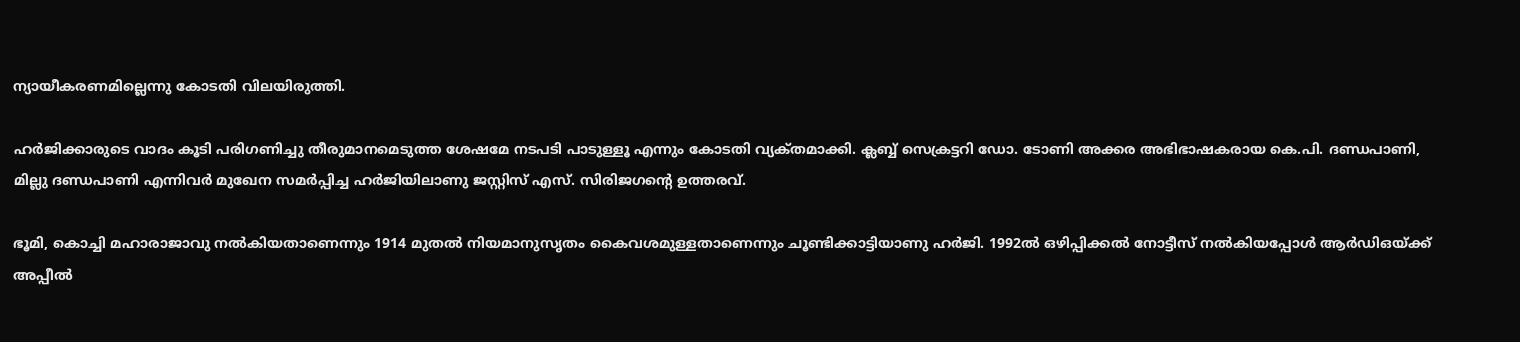ന്യായീകരണമില്ലെന്നു കോടതി വിലയിരുത്തി.

ഹര്‍ജിക്കാരുടെ വാദം കൂടി പരിഗണിച്ചു തീരുമാനമെടുത്ത ശേഷമേ നടപടി പാടുള്ളൂ എന്നും കോടതി വ്യക്‌തമാക്കി. ക്ലബ്ബ് സെക്രട്ടറി ഡോ. ടോണി അക്കര അഭിഭാഷകരായ കെ.പി. ദണ്ഡപാണി, മില്ലു ദണ്ഡപാണി എന്നിവര്‍ മുഖേന സമര്‍പ്പിച്ച ഹര്‍ജിയിലാണു ജസ്റ്റിസ്‌ എസ്‌. സിരിജഗന്റെ ഉത്തരവ്‌.

ഭൂമി, കൊച്ചി മഹാരാജാവു നല്‍കിയതാണെന്നും 1914 മുതല്‍ നിയമാനുസൃതം കൈവശമുള്ളതാണെന്നും ചൂണ്ടിക്കാട്ടിയാണു ഹര്‍ജി. 1992ല്‍ ഒഴിപ്പിക്കല്‍ നോട്ടീസ്‌ നല്‍കിയപ്പോള്‍ ആര്‍ഡിഒയ്ക്ക്‌ അപ്പീല്‍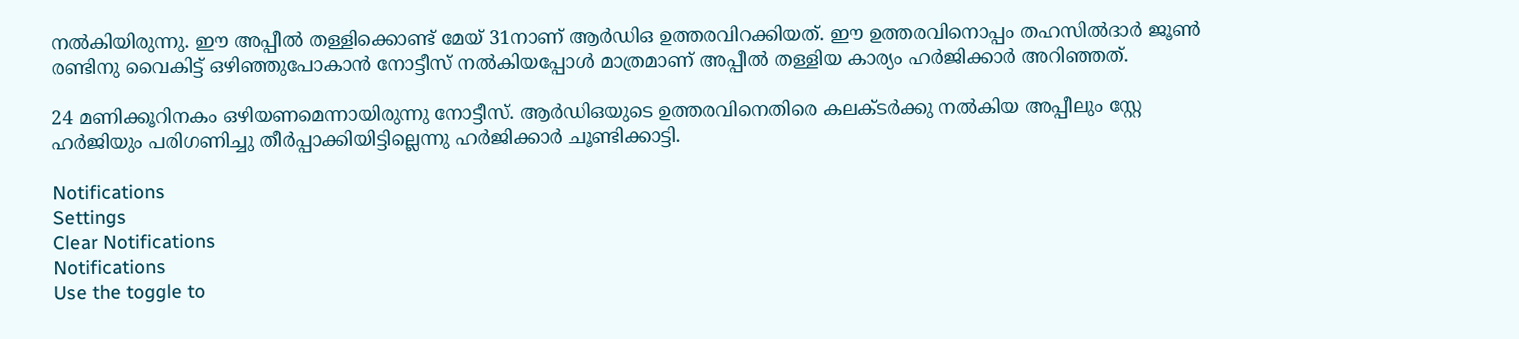നല്‍കിയിരുന്നു. ഈ അപ്പീല്‍ തള്ളിക്കൊണ്ട് മേയ്‌ 31നാണ്‌ ആര്‍ഡിഒ ഉത്തരവിറക്കിയത്‌. ഈ ഉത്തരവിനൊപ്പം തഹസില്‍ദാര്‍ ജൂണ്‍ രണ്ടിനു വൈകിട്ട്‌ ഒഴിഞ്ഞുപോകാന്‍ നോട്ടീസ്‌ നല്‍കിയപ്പോള്‍ മാത്രമാണ്‌ അപ്പീല്‍ തള്ളിയ കാര്യം ഹര്‍ജിക്കാര്‍ അറിഞ്ഞത്‌.

24 മണിക്കൂറിനകം ഒഴിയണമെന്നായിരുന്നു നോട്ടീസ്‌. ആര്‍ഡിഒയുടെ ഉത്തരവിനെതിരെ കലക്ടര്‍ക്കു നല്‍കിയ അപ്പീലും സ്റ്റേ ഹര്‍ജിയും പരിഗണിച്ചു തീര്‍പ്പാക്കിയിട്ടില്ലെന്നു ഹര്‍ജിക്കാര്‍ ചൂണ്ടിക്കാട്ടി.

Notifications
Settings
Clear Notifications
Notifications
Use the toggle to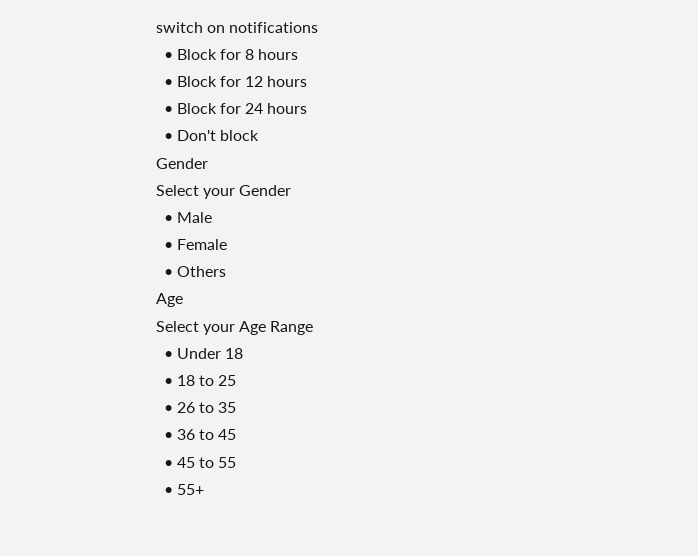switch on notifications
  • Block for 8 hours
  • Block for 12 hours
  • Block for 24 hours
  • Don't block
Gender
Select your Gender
  • Male
  • Female
  • Others
Age
Select your Age Range
  • Under 18
  • 18 to 25
  • 26 to 35
  • 36 to 45
  • 45 to 55
  • 55+